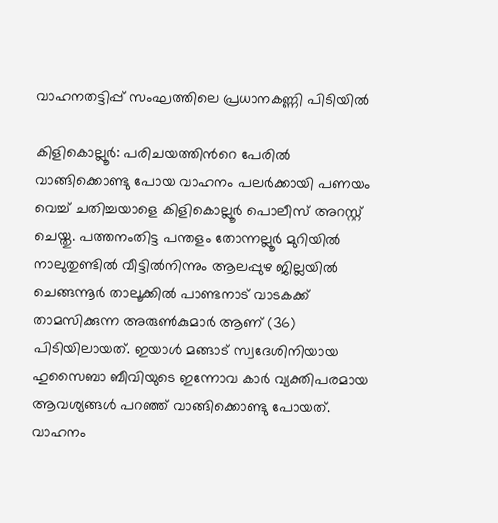വാഹനതട്ടിപ്പ് സംഘത്തിലെ പ്രധാനകണ്ണി പിടിയിൽ

കിളികൊല്ലൂർ: പരിചയത്തിന്‍റെ പേരിൽ വാങ്ങിക്കൊണ്ടു പോയ വാഹനം പലർക്കായി പണയം വെച്ച് ചതിച്ചയാളെ കിളികൊല്ലൂർ പൊലീസ് അറസ്റ്റ് ചെയ്തു. പത്തനംതിട്ട പന്തളം തോന്നല്ലൂർ മുറിയിൽ നാലുതുണ്ടിൽ വീട്ടിൽനിന്നും ആലപ്പുഴ ജില്ലയിൽ ചെങ്ങന്നൂർ താലൂക്കിൽ പാണ്ടനാട് വാടകക്ക് താമസിക്കുന്ന അരുൺകുമാർ ആണ് (36) പിടിയിലായത്. ഇയാൾ മങ്ങാട് സ്വദേശിനിയായ ഹുസൈബാ ബീവിയുടെ ഇന്നോവ കാർ വ്യക്തിപരമായ ആവശ്യങ്ങൾ പറഞ്ഞ് വാങ്ങിക്കൊണ്ടു പോയത്. വാഹനം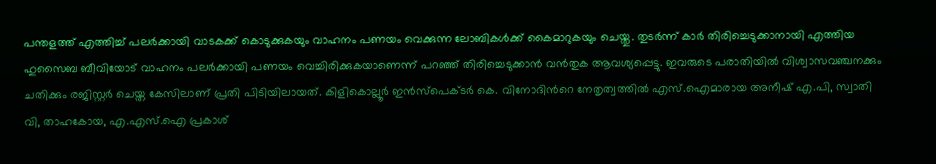പന്തളത്ത് എത്തിച്ച് പലർക്കായി വാടകക്ക് കൊടുക്കുകയും വാഹനം പണയം വെക്കുന്ന ലോബികൾക്ക് കൈമാറുകയും ചെയ്തു. തുടർന്ന് കാർ തിരിച്ചെടുക്കാനായി എത്തിയ ഹുസൈബ ബീവിയോട് വാഹനം പലർക്കായി പണയം വെച്ചിരിക്കുകയാണെന്ന് പറഞ്ഞ് തിരിച്ചെടുക്കാൻ വൻതുക ആവശ്യപ്പെട്ടു. ഇവരുടെ പരാതിയിൽ വിശ്വാസവഞ്ചനക്കും ചതിക്കും രജിസ്റ്റർ ചെയ്ത കേസിലാണ് പ്രതി പിടിയിലായത്. കിളികൊല്ലൂർ ഇൻസ്പെക്ടർ കെ. വിനോദിന്‍റെ നേതൃത്വത്തിൽ എസ്.ഐമാരായ അനീഷ് എ.പി, സ്വാതി വി, താഹകോയ, എ.എസ്.ഐ പ്രകാശ്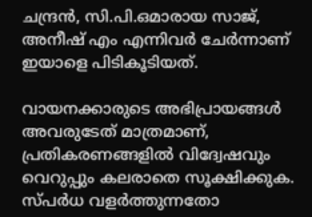ചന്ദ്രൻ, സി.പി.ഒമാരായ സാജ്, അനീഷ് എം എന്നിവർ ചേർന്നാണ് ഇയാളെ പിടികൂടിയത്.

വായനക്കാരുടെ അഭിപ്രായങ്ങള്‍ അവരുടേത് മാത്രമാണ്, പ്രതികരണങ്ങളിൽ വിദ്വേഷവും വെറുപ്പും കലരാതെ സൂക്ഷിക്കുക. സ്പർധ വളർത്തുന്നതോ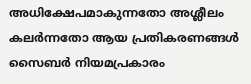അധിക്ഷേപമാകുന്നതോ അശ്ലീലം കലർന്നതോ ആയ പ്രതികരണങ്ങൾ സൈബർ നിയമപ്രകാരം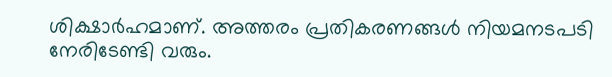ശിക്ഷാർഹമാണ്. അത്തരം പ്രതികരണങ്ങൾ നിയമനടപടി നേരിടേണ്ടി വരും.